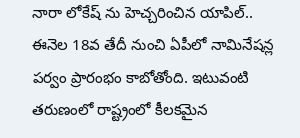నారా లోకేష్ ను హెచ్చరించిన యాపిల్..
ఈనెల 18వ తేదీ నుంచి ఏపీలో నామినేషన్ల పర్వం ప్రారంభం కాబోతోంది. ఇటువంటి తరుణంలో రాష్ట్రంలో కీలకమైన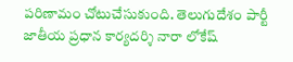పరిణామం చోటుచేసుకుంది. తెలుగుదేశం పార్టీ జాతీయ ప్రధాన కార్యదర్శి నారా లోకేష్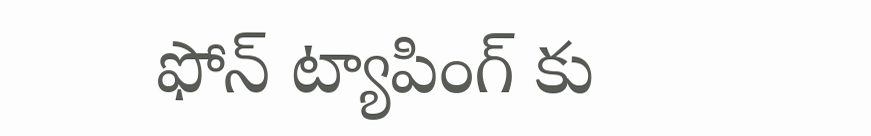ఫోన్ ట్యాపింగ్ కు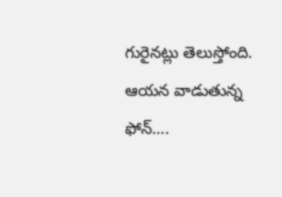గురైనట్లు తెలుస్తోంది. ఆయన వాడుతున్న ఫోన్….